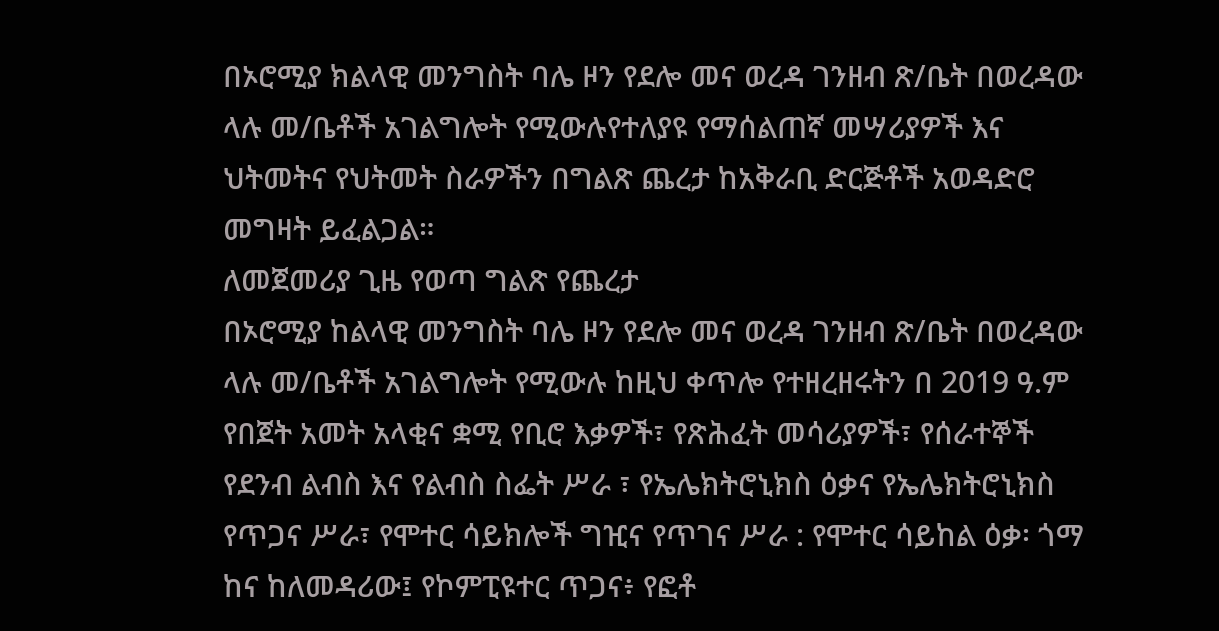በኦሮሚያ ክልላዊ መንግስት ባሌ ዞን የደሎ መና ወረዳ ገንዘብ ጽ/ቤት በወረዳው ላሉ መ/ቤቶች አገልግሎት የሚውሉየተለያዩ የማሰልጠኛ መሣሪያዎች እና ህትመትና የህትመት ስራዎችን በግልጽ ጨረታ ከአቅራቢ ድርጅቶች አወዳድሮ መግዛት ይፈልጋል።
ለመጀመሪያ ጊዜ የወጣ ግልጽ የጨረታ
በኦሮሚያ ከልላዊ መንግስት ባሌ ዞን የደሎ መና ወረዳ ገንዘብ ጽ/ቤት በወረዳው ላሉ መ/ቤቶች አገልግሎት የሚውሉ ከዚህ ቀጥሎ የተዘረዘሩትን በ 2019 ዓ.ም የበጀት አመት አላቂና ቋሚ የቢሮ እቃዎች፣ የጽሕፈት መሳሪያዎች፣ የሰራተኞች የደንብ ልብስ እና የልብስ ስፌት ሥራ ፣ የኤሌክትሮኒክስ ዕቃና የኤሌክትሮኒክስ የጥጋና ሥራ፣ የሞተር ሳይክሎች ግዢና የጥገና ሥራ : የሞተር ሳይከል ዕቃ፡ ጎማ ከና ከለመዳሪው፤ የኮምፒዩተር ጥጋና፥ የፎቶ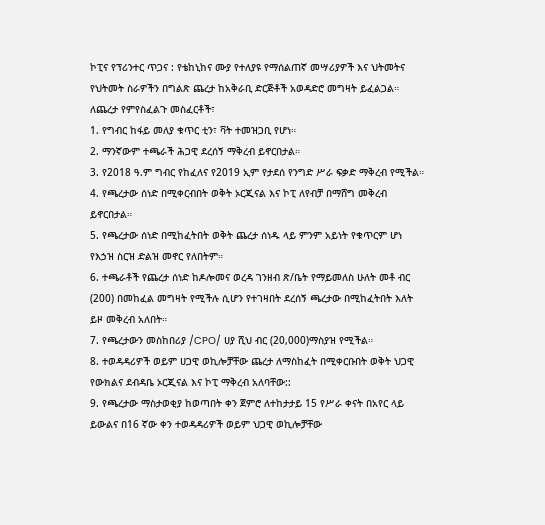ኮፒና የፕሪንተር ጥጋና : የቴከኒከና ሙያ የተለያዩ የማሰልጠኛ መሣሪያዎች እና ህትመትና የህትመት ስራዎችን በግልጽ ጨረታ ከአቅራቢ ድርጅቶች አወዳድሮ መግዛት ይፈልጋል።
ለጨረታ የምየስፈልጉ መስፈርቶች፣
1. የግብር ከፋይ መለያ ቁጥር ቲን፣ ቫት ተመዝጋቢ የሆነ።
2. ማንኛውም ተጫራች ሕጋዊ ደረሰኝ ማቅረብ ይኖርበታል።
3. የ2018 ዓ.ም ግብር የከፈለና የ2019 ኢም የታደሰ የንግድ ሥራ ፍቃድ ማቅረብ የሚችል።
4. የጫረታው ሰነድ በሚቀርብበት ወቅት ኦርጂናል እና ኮፒ ለየብቻ በማሸግ መቅረብ ይኖርበታል።
5. የጫረታው ሰነድ በሚከፈትበት ወቅት ጨረታ ሰነዱ ላይ ምንም አይነት የቁጥርም ሆነ የእኃዝ ስርዝ ድልዝ መኖር የለበትም።
6. ተጫራቶች የጨረታ ሰነድ ከዶሎመና ወረዳ ገንዘብ ጽ/ቤት የማይመለስ ሁለት መቶ ብር (200) በመከፈል መግዛት የሚችሉ ሲሆን የተገዛበት ደረሰኝ ጫረታው በሚከፈትበት እለት ይዞ መቅረብ አለበት።
7. የጫረታውን መስከበሪያ /CPO/ ሀያ ሺህ ብር (20,000)ማስያዝ የሚችል።
8. ተወዳዳሪዎች ወይም ሀጋዊ ወኪሎቻቸው ጨረታ ለማስከፈት በሚቀርቡበት ወቅት ህጋዊ የውክልና ደብዳቤ ኦርጂናል እና ኮፒ ማቅረብ አለባቸው::
9. የጫረታው ማስታወቂያ ከወጣበት ቀን ጀምሮ ለተከታታይ 15 የሥራ ቀናት በአየር ላይ ይውልና በ16 ኛው ቀን ተወዳዳሪዎች ወይም ህጋዊ ወኪሎቻቸው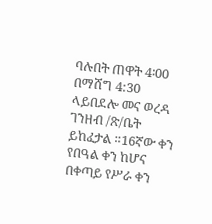ባሉበት ጠዋት 4፡00 በማሸግ 4:30 ላይበደሎ መና ወረዳ ገንዘብ /ጽ/ቤት ይከፈታል ።16ኛው ቀን የበዓል ቀን ከሆና በቀጣይ የሥራ ቀን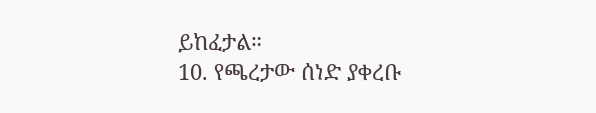ይከፈታል።
10. የጫረታው ሰነድ ያቀረቡ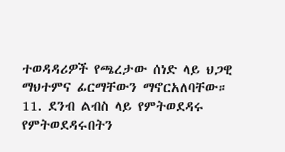ተወዳዳሪዎች የጫረታው ሰነድ ላይ ህጋዊ ማህተምና ፊርማቸውን ማኖርአለባቸው።
11. ደንብ ልብስ ላይ የምትወደዳሩ የምትወደዳሩበትን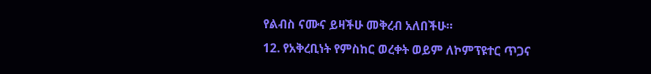የልብስ ናሙና ይዛችሁ መቅረብ አለበችሁ።
12. የአቅረቢነት የምስከር ወረቀት ወይም ለኮምፕዩተር ጥጋና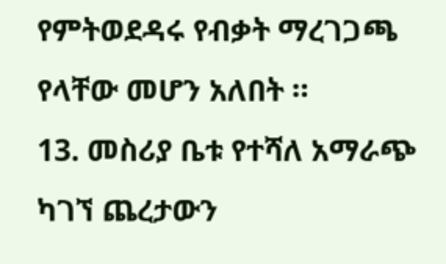የምትወደዳሩ የብቃት ማረገጋጫ የላቸው መሆን አለበት ።
13. መስሪያ ቤቱ የተሻለ አማራጭ ካገኘ ጨረታውን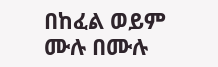በከፈል ወይም ሙሉ በሙሉ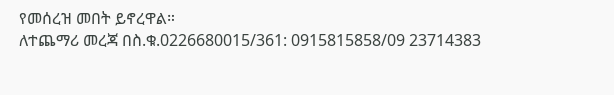የመሰረዝ መበት ይኖረዋል።
ለተጨማሪ መረጃ በስ.ቁ.0226680015/361: 0915815858/09 23714383